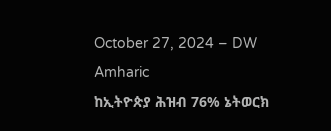October 27, 2024 – DW Amharic
ከኢትዮጵያ ሕዝብ 76% ኔትወርክ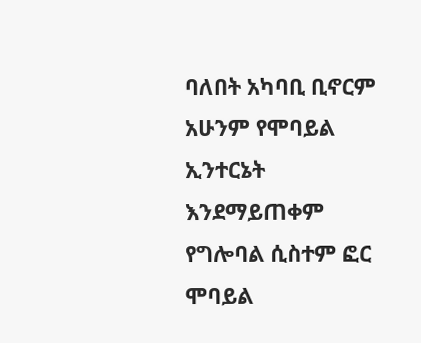ባለበት አካባቢ ቢኖርም አሁንም የሞባይል ኢንተርኔት እንደማይጠቀም የግሎባል ሲስተም ፎር ሞባይል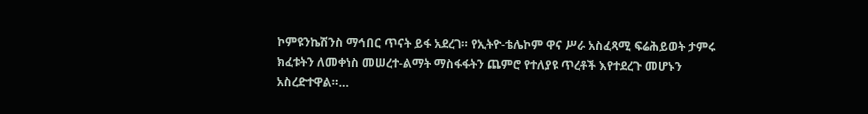ኮምዩንኬሽንስ ማኅበር ጥናት ይፋ አደረገ። የኢትዮ-ቴሌኮም ዋና ሥራ አስፈጻሚ ፍሬሕይወት ታምሩ ክፈቱትን ለመቀነስ መሠረተ-ልማት ማስፋፋትን ጨምሮ የተለያዩ ጥረቶች እየተደረጉ መሆኑን አስረድተዋል።…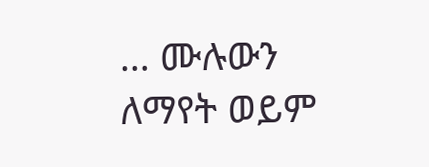… ሙሉውን ለማየት ወይም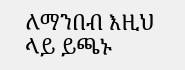ለማንበብ እዚህ ላይ ይጫኑ